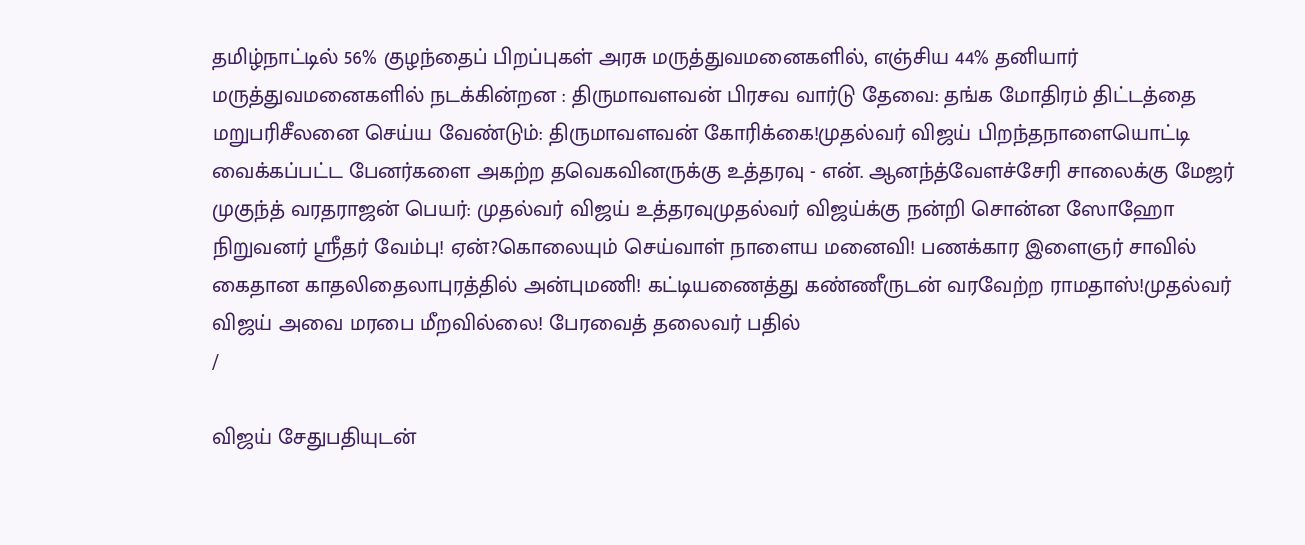தமிழ்நாட்டில் 56% குழந்தைப் பிறப்புகள் அரசு மருத்துவமனைகளில், எஞ்சிய 44% தனியார் மருத்துவமனைகளில் நடக்கின்றன : திருமாவளவன் பிரசவ வார்டு தேவை: தங்க மோதிரம் திட்டத்தை மறுபரிசீலனை செய்ய வேண்டும்: திருமாவளவன் கோரிக்கை!முதல்வர் விஜய் பிறந்தநாளையொட்டி வைக்கப்பட்ட பேனர்களை அகற்ற தவெகவினருக்கு உத்தரவு - என். ஆனந்த்வேளச்சேரி சாலைக்கு மேஜர் முகுந்த் வரதராஜன் பெயர்: முதல்வர் விஜய் உத்தரவுமுதல்வர் விஜய்க்கு நன்றி சொன்ன ஸோஹோ நிறுவனர் ஸ்ரீதர் வேம்பு! ஏன்?கொலையும் செய்வாள் நாளைய மனைவி! பணக்கார இளைஞர் சாவில் கைதான காதலிதைலாபுரத்தில் அன்புமணி! கட்டியணைத்து கண்ணீருடன் வரவேற்ற ராமதாஸ்!முதல்வர் விஜய் அவை மரபை மீறவில்லை! பேரவைத் தலைவர் பதில்
/

விஜய் சேதுபதியுடன்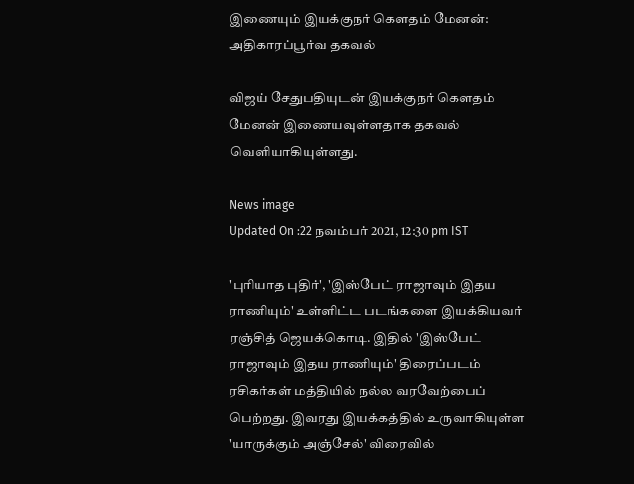இணையும் இயக்குநர் கௌதம் மேனன்: அதிகாரப்பூர்வ தகவல்

விஜய் சேதுபதியுடன் இயக்குநர் கௌதம் மேனன் இணையவுள்ளதாக தகவல் வெளியாகியுள்ளது.

News image
Updated On :22 நவம்பர் 2021, 12:30 pm IST

'புரியாத புதிர்', 'இஸ்பேட் ராஜாவும் இதய ராணியும்' உள்ளிட்ட படங்களை இயக்கியவர் ரஞ்சித் ஜெயக்கொடி. இதில் 'இஸ்பேட் ராஜாவும் இதய ராணியும்' திரைப்படம் ரசிகர்கள் மத்தியில் நல்ல வரவேற்பைப் பெற்றது. இவரது இயக்கத்தில் உருவாகியுள்ள 'யாருக்கும் அஞ்சேல்' விரைவில்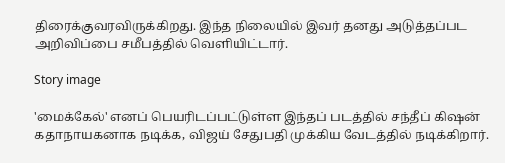திரைக்குவரவிருக்கிறது. இந்த நிலையில் இவர் தனது அடுத்தப்பட அறிவிப்பை சமீபத்தில் வெளியிட்டார்.

Story image

'மைக்கேல்' எனப் பெயரிடப்பட்டுள்ள இந்தப் படத்தில் சந்தீப் கிஷன் கதாநாயகனாக நடிக்க, விஜய் சேதுபதி முக்கிய வேடத்தில் நடிக்கிறார்.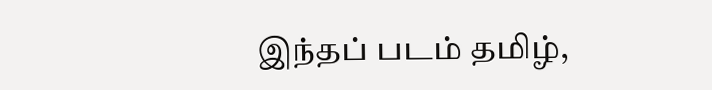இந்தப் படம் தமிழ்,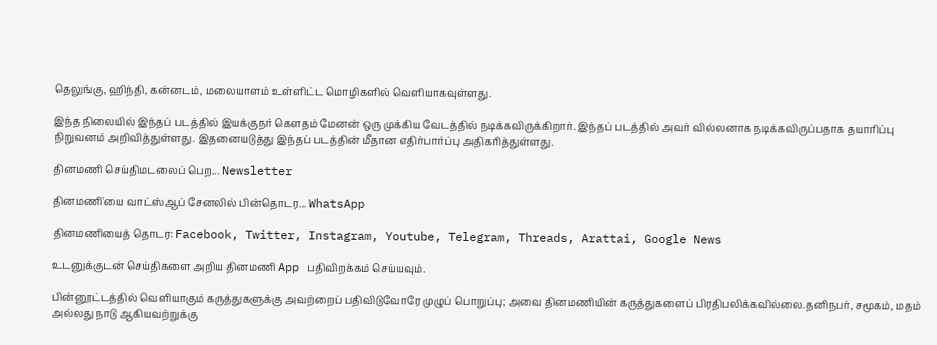தெலுங்கு, ஹிந்தி, கன்னடம், மலையாளம் உள்ளிட்ட மொழிகளில் வெளியாகவுள்ளது.

இந்த நிலையில் இந்தப் படத்தில் இயக்குநர் கௌதம் மேனன் ஒரு முக்கிய வேடத்தில் நடிக்கவிருக்கிறார். இந்தப் படத்தில் அவர் வில்லனாக நடிக்கவிருப்பதாக தயாரிப்பு நிறுவனம் அறிவித்துள்ளது. இதனையடுத்து இந்தப் படத்தின் மீதான எதிர்பார்ப்பு அதிகரித்துள்ளது.

தினமணி செய்திமடலைப் பெற... Newsletter

தினமணி'யை வாட்ஸ்ஆப் சேனலில் பின்தொடர... WhatsApp

தினமணியைத் தொடர: Facebook, Twitter, Instagram, Youtube, Telegram, Threads, Arattai, Google News

உடனுக்குடன் செய்திகளை அறிய தினமணி App பதிவிறக்கம் செய்யவும்.

பின்னூட்டத்தில் வெளியாகும் கருத்துகளுக்கு அவற்றைப் பதிவிடுவோரே முழுப் பொறுப்பு; அவை தினமணியின் கருத்துகளைப் பிரதிபலிக்கவில்லை.தனிநபர், சமூகம், மதம் அல்லது நாடு ஆகியவற்றுக்கு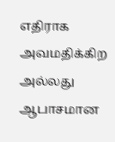எதிராக அவமதிக்கிற அல்லது ஆபாசமான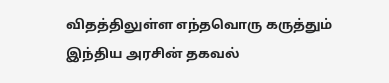விதத்திலுள்ள எந்தவொரு கருத்தும் இந்திய அரசின் தகவல்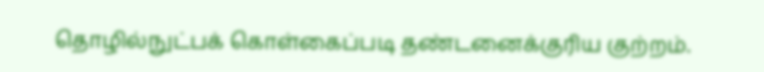தொழில்நுட்பக் கொள்கைப்படி தண்டனைக்குரிய குற்றம்.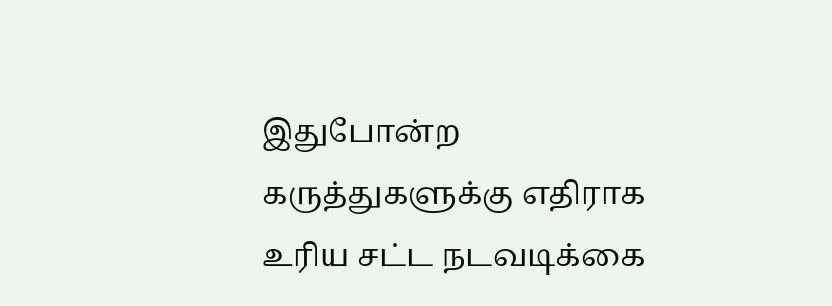இதுபோன்ற கருத்துகளுக்கு எதிராக உரிய சட்ட நடவடிக்கை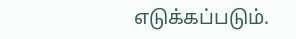எடுக்கப்படும்.